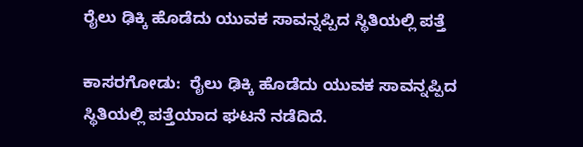ರೈಲು ಢಿಕ್ಕಿ ಹೊಡೆದು ಯುವಕ ಸಾವನ್ನಪ್ಪಿದ ಸ್ಥಿತಿಯಲ್ಲಿ ಪತ್ತೆ

ಕಾಸರಗೋಡು:  ರೈಲು ಢಿಕ್ಕಿ ಹೊಡೆದು ಯುವಕ ಸಾವನ್ನಪ್ಪಿದ ಸ್ಥಿತಿಯಲ್ಲಿ ಪತ್ತೆಯಾದ ಘಟನೆ ನಡೆದಿದೆ.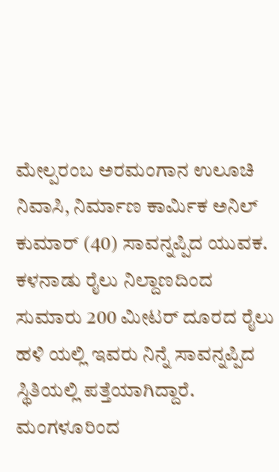ಮೇಲ್ಪರಂಬ ಅರಮಂಗಾನ ಉಲೂಚಿ ನಿವಾಸಿ, ನಿರ್ಮಾಣ ಕಾರ್ಮಿಕ ಅನಿಲ್ ಕುಮಾರ್ (40) ಸಾವನ್ನಪ್ಪಿದ ಯುವಕ. ಕಳನಾಡು ರೈಲು ನಿಲ್ದಾಣದಿಂದ  ಸುಮಾರು 200 ಮೀಟರ್ ದೂರದ ರೈಲು ಹಳಿ ಯಲ್ಲಿ ಇವರು ನಿನ್ನೆ ಸಾವನ್ನಪ್ಪಿದ ಸ್ಥಿತಿಯಲ್ಲಿ ಪತ್ತೆಯಾಗಿದ್ದಾರೆ. ಮಂಗಳೂರಿಂದ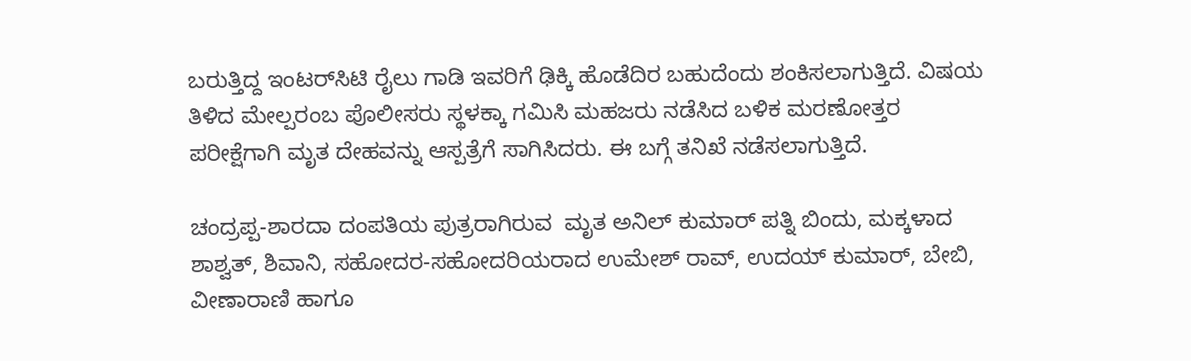ಬರುತ್ತಿದ್ದ ಇಂಟರ್‌ಸಿಟಿ ರೈಲು ಗಾಡಿ ಇವರಿಗೆ ಢಿಕ್ಕಿ ಹೊಡೆದಿರ ಬಹುದೆಂದು ಶಂಕಿಸಲಾಗುತ್ತಿದೆ. ವಿಷಯ ತಿಳಿದ ಮೇಲ್ಪರಂಬ ಪೊಲೀಸರು ಸ್ಥಳಕ್ಕಾ ಗಮಿಸಿ ಮಹಜರು ನಡೆಸಿದ ಬಳಿಕ ಮರಣೋತ್ತರ ಪರೀಕ್ಷೆಗಾಗಿ ಮೃತ ದೇಹವನ್ನು ಆಸ್ಪತ್ರೆಗೆ ಸಾಗಿಸಿದರು. ಈ ಬಗ್ಗೆ ತನಿಖೆ ನಡೆಸಲಾಗುತ್ತಿದೆ.

ಚಂದ್ರಪ್ಪ-ಶಾರದಾ ದಂಪತಿಯ ಪುತ್ರರಾಗಿರುವ  ಮೃತ ಅನಿಲ್ ಕುಮಾರ್ ಪತ್ನಿ ಬಿಂದು, ಮಕ್ಕಳಾದ ಶಾಶ್ವತ್, ಶಿವಾನಿ, ಸಹೋದರ-ಸಹೋದರಿಯರಾದ ಉಮೇಶ್ ರಾವ್, ಉದಯ್ ಕುಮಾರ್, ಬೇಬಿ, ವೀಣಾರಾಣಿ ಹಾಗೂ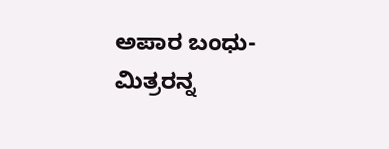ಅಪಾರ ಬಂಧು-ಮಿತ್ರರನ್ನ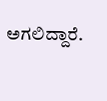ಅಗಲಿದ್ದಾರೆ.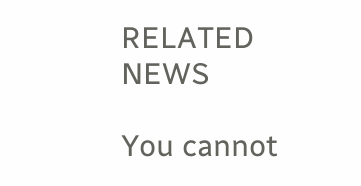RELATED NEWS

You cannot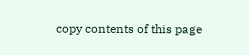copy contents of this page